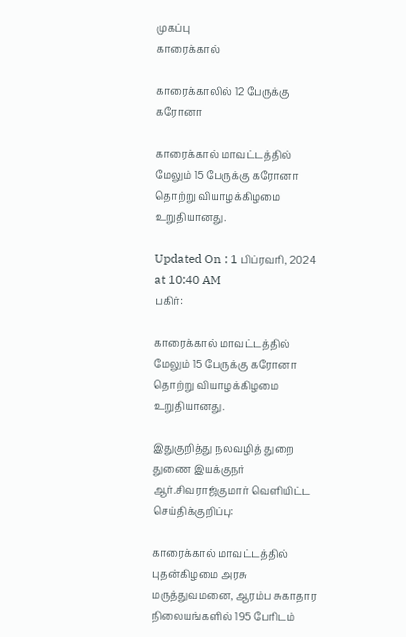முகப்பு
காரைக்கால்

காரைக்காலில் 12 பேருக்கு கரோனா

காரைக்கால் மாவட்டத்தில் மேலும் 15 பேருக்கு கரோனா தொற்று வியாழக்கிழமை உறுதியானது.

Updated On : 1 பிப்ரவரி, 2024 at 10:40 AM
பகிர்:

காரைக்கால் மாவட்டத்தில் மேலும் 15 பேருக்கு கரோனா தொற்று வியாழக்கிழமை உறுதியானது.

இதுகுறித்து நலவழித் துறை துணை இயக்குநர் ஆர்.சிவராஜ்குமார் வெளியிட்ட செய்திக்குறிப்பு:

காரைக்கால் மாவட்டத்தில் புதன்கிழமை அரசு மருத்துவமனை, ஆரம்ப சுகாதார நிலையங்களில் 195 பேரிடம்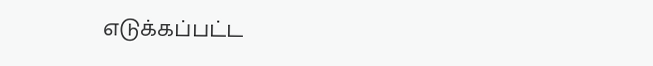எடுக்கப்பட்ட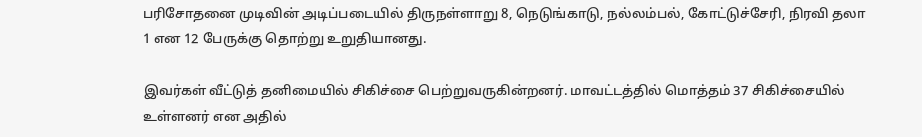பரிசோதனை முடிவின் அடிப்படையில் திருநள்ளாறு 8, நெடுங்காடு, நல்லம்பல், கோட்டுச்சேரி, நிரவி தலா 1 என 12 பேருக்கு தொற்று உறுதியானது.

இவர்கள் வீட்டுத் தனிமையில் சிகிச்சை பெற்றுவருகின்றனர். மாவட்டத்தில் மொத்தம் 37 சிகிச்சையில் உள்ளனர் என அதில்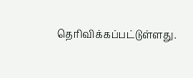தெரிவிக்கப்பட்டுள்ளது.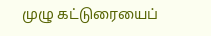முழு கட்டுரையைப்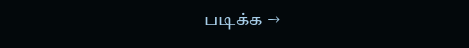படிக்க →